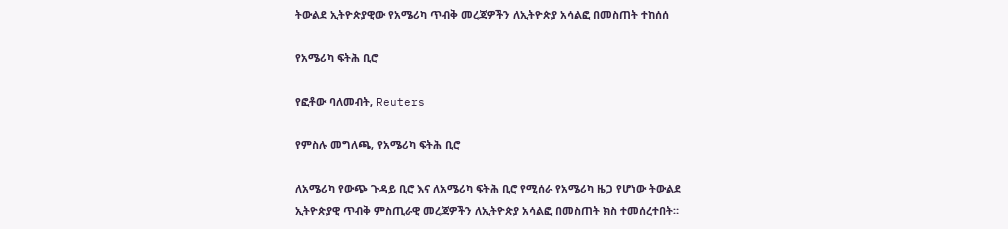ትውልደ ኢትዮጵያዊው የአሜሪካ ጥብቅ መረጃዎችን ለኢትዮጵያ አሳልፎ በመስጠት ተከሰሰ

የአሜሪካ ፍትሕ ቢሮ

የፎቶው ባለመብት, Reuters

የምስሉ መግለጫ, የአሜሪካ ፍትሕ ቢሮ

ለአሜሪካ የውጭ ጉዳይ ቢሮ እና ለአሜሪካ ፍትሕ ቢሮ የሚሰራ የአሜሪካ ዜጋ የሆነው ትውልደ ኢትዮጵያዊ ጥብቅ ምስጢራዊ መረጃዎችን ለኢትዮጵያ አሳልፎ በመስጠት ክስ ተመሰረተበት።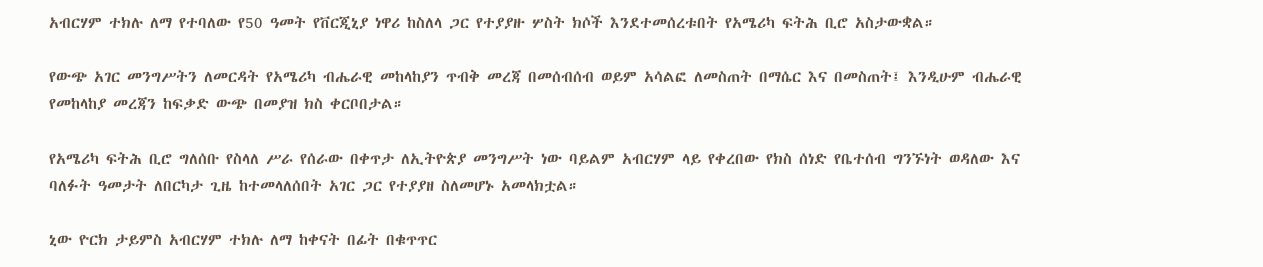አብርሃም ተክሉ ለማ የተባለው የ50 ዓመት የቨርጂኒያ ነዋሪ ከስለላ ጋር የተያያዙ ሦስት ክሶች እንደተመሰረቱበት የአሜሪካ ፍትሕ ቢሮ አስታውቋል።

የውጭ አገር መንግሥትን ለመርዳት የአሜሪካ ብሔራዊ መከላከያን ጥብቅ መረጃ በመሰብሰብ ወይም አሳልፎ ለመስጠት በማሴር እና በመስጠት፤ እንዲሁም ብሔራዊ የመከላከያ መረጃን ከፍቃድ ውጭ በመያዝ ክስ ቀርቦበታል።

የአሜሪካ ፍትሕ ቢሮ ግለሰቡ የስላለ ሥራ የሰራው በቀጥታ ለኢትዮጵያ መንግሥት ነው ባይልም አብርሃም ላይ የቀረበው የክስ ሰነድ የቤተሰብ ግንኙነት ወዳለው እና ባለፉት ዓመታት ለበርካታ ጊዜ ከተመላለሰበት አገር ጋር የተያያዘ ስለመሆኑ አመላክቷል።

ኒው ዮርክ ታይምስ አብርሃም ተክሉ ለማ ከቀናት በፊት በቁጥጥር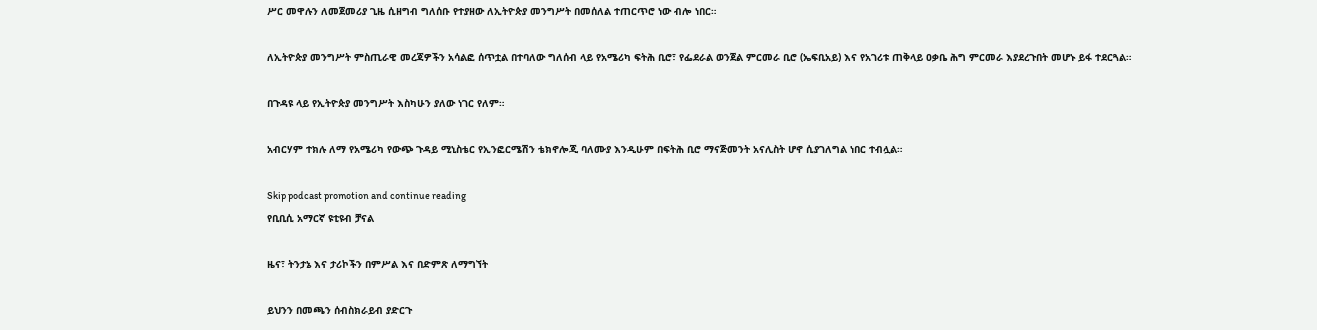ሥር መዋሉን ለመጀመሪያ ጊዜ ሲዘግብ ግለሰቡ የተያዘው ለኢትዮጵያ መንግሥት በመሰለል ተጠርጥሮ ነው ብሎ ነበር።

ለኢትዮጵያ መንግሥት ምስጢራዊ መረጃዎችን አሳልፎ ሰጥቷል በተባለው ግለሰብ ላይ የአሜሪካ ፍትሕ ቢሮ፣ የፌደራል ወንጀል ምርመራ ቢሮ (ኤፍቢአይ) እና የአገሪቱ ጠቅላይ ዐቃቤ ሕግ ምርመራ እያደረጉበት መሆኑ ይፋ ተደርጓል።

በጉዳዩ ላይ የኢትዮጵያ መንግሥት እስካሁን ያለው ነገር የለም።

አብርሃም ተክሉ ለማ የአሜሪካ የውጭ ጉዳይ ሚኒስቴር የኢንፎርሜሽን ቴክኖሎጂ ባለሙያ እንዲሁም በፍትሕ ቢሮ ማናጅመንት አናሊስት ሆኖ ሲያገለግል ነበር ተብሏል።

Skip podcast promotion and continue reading
የቢቢሲ አማርኛ ዩቲዩብ ቻናል

ዜና፣ ትንታኔ እና ታሪኮችን በምሥል እና በድምጽ ለማግኘት

ይህንን በመጫን ሰብስክራይብ ያድርጉ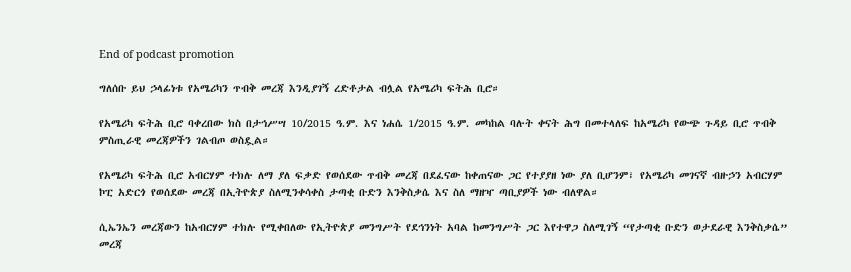End of podcast promotion

ግለሰቡ ይህ ኃላፊነቱ የአሜሪካን ጥብቅ መረጃ እንዲያገኝ ረድቶታል ብሏል የአሜሪካ ፍትሕ ቢሮ።

የአሜሪካ ፍትሕ ቢሮ ባቀረበው ክስ በታኅሥሣ 10/2015 ዓ.ም. እና ነሐሴ 1/2015 ዓ.ም. መካከል ባሉት ቀናት ሕግ በመተላለፍ ከአሜሪካ የውጭ ጉዳይ ቢሮ ጥብቅ ምስጢራዊ መረጃዎችን ገልብጦ ወስዷል።

የአሜሪካ ፍትሕ ቢሮ አብርሃም ተክሉ ለማ ያለ ፍቃድ የወሰደው ጥብቅ መረጃ በደፈናው ከቀጠናው ጋር የተያያዘ ነው ያለ ቢሆንም፣ የአሜሪካ መገናኛ ብዙኃን አብርሃም ኮፒ አድርጎ የወሰደው መረጃ በኢትዮጵያ ስለሚንቀሳቀስ ታጣቂ ቡድን እንቅስቃሴ እና ስለ ማዘዣ ጣቢያዎች ነው ብለዋል።

ሲኤንኤን መረጃውን ከአብርሃም ተክሉ የሚቀበለው የኢትዮጵያ መንግሥት የደኅንነት አባል ከመንግሥት ጋር እየተዋጋ ስለሚገኝ “የታጣቂ ቡድን ወታደራዊ እንቅስቃሴ” መረጃ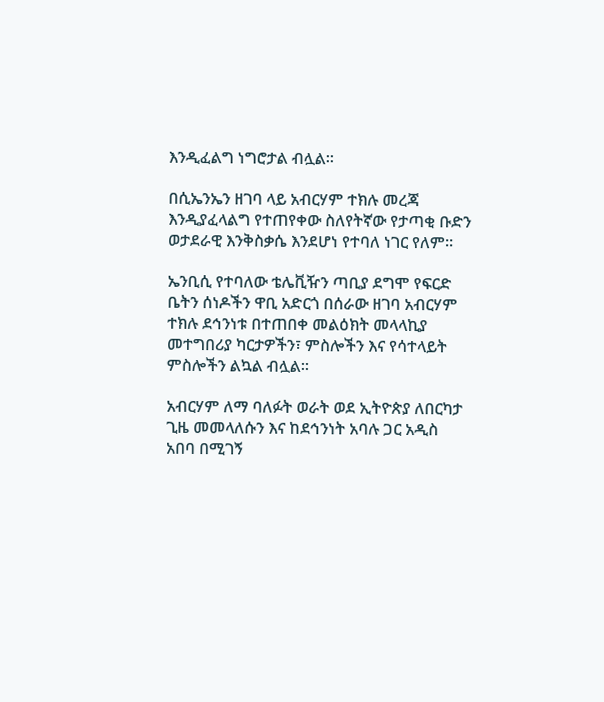እንዲፈልግ ነግሮታል ብሏል።

በሲኤንኤን ዘገባ ላይ አብርሃም ተክሉ መረጃ እንዲያፈላልግ የተጠየቀው ስለየትኛው የታጣቂ ቡድን ወታደራዊ እንቅስቃሴ እንደሆነ የተባለ ነገር የለም።

ኤንቢሲ የተባለው ቴሌቪዥን ጣቢያ ደግሞ የፍርድ ቤትን ሰነዶችን ዋቢ አድርጎ በሰራው ዘገባ አብርሃም ተክሉ ደኅንነቱ በተጠበቀ መልዕክት መላላኪያ መተግበሪያ ካርታዎችን፣ ምስሎችን እና የሳተላይት ምስሎችን ልኳል ብሏል።

አብርሃም ለማ ባለፉት ወራት ወደ ኢትዮጵያ ለበርካታ ጊዜ መመላለሱን እና ከደኅንነት አባሉ ጋር አዲስ አበባ በሚገኝ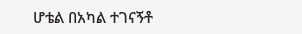ሆቴል በአካል ተገናኝቶ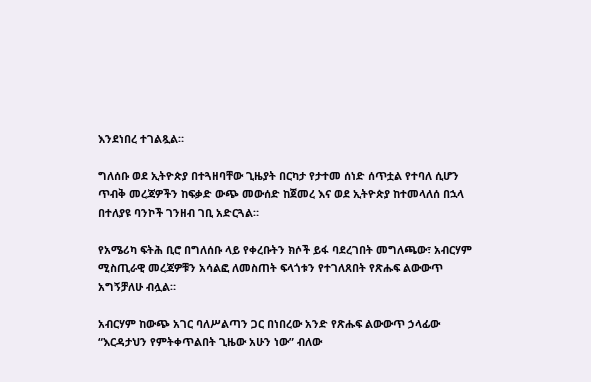እንደነበረ ተገልጿል።

ግለሰቡ ወደ ኢትዮጵያ በተጓዘባቸው ጊዜያት በርካታ የታተመ ሰነድ ሰጥቷል የተባለ ሲሆን ጥብቅ መረጃዎችን ከፍቃድ ውጭ መውሰድ ከጀመረ እና ወደ ኢትዮጵያ ከተመላለሰ በኋላ በተለያዩ ባንኮች ገንዘብ ገቢ አድርጓል።

የአሜሪካ ፍትሕ ቢሮ በግለሰቡ ላይ የቀረቡትን ክሶች ይፋ ባደረገበት መግለጫው፣ አብርሃም ሚስጢራዊ መረጃዎቹን አሳልፎ ለመስጠት ፍላጎቱን የተገለጸበት የጽሑፍ ልውውጥ አግኝቻለሁ ብሏል።

አብርሃም ከውጭ አገር ባለሥልጣን ጋር በነበረው አንድ የጽሑፍ ልውውጥ ኃላፊው “እርዳታህን የምትቀጥልበት ጊዜው አሁን ነው” ብለው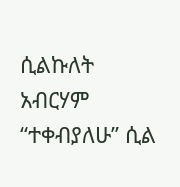ሲልኩለት አብርሃም “ተቀብያለሁ” ሲል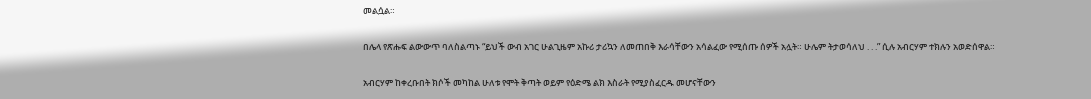መልሷል።

በሌላ የጽሑፍ ልውውጥ ባለስልጣኑ “ይህች ውብ አገር ሁልጊዜም አኩሪ ታሪኳን ለመጠበቅ እራሳቸውን አሳልፈው የሚሰጡ ሰዎች አሏት። ሁሌም ትታወሳለህ . . .” ሲሉ አብርሃም ተክሉን አወድሰዋል።

አብርሃም ከቀረቡበት ክሶች መካከል ሁለቱ የሞት ቅጣት ወይም የዕድሜ ልክ እስራት የሚያስፈርዱ መሆናቸውን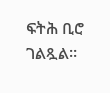ፍትሕ ቢሮ ገልጿል።